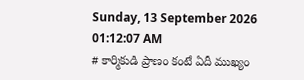Sunday, 13 September 2026 01:12:07 AM
# కార్మికుడి ప్రాణం కంటే ఏదీ ముఖ్యం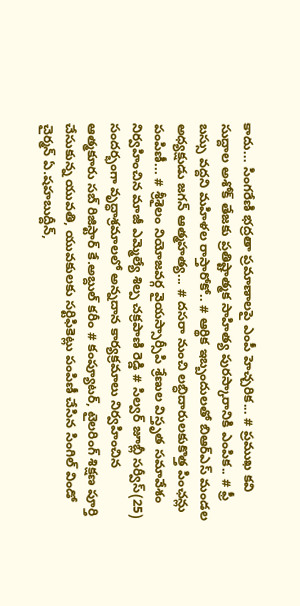కాదు... సింగరేణి భద్రతా ప్రమాణాలపై ఎంపీ హెచ్చరిక... # ప్రముఖ కవి సుద్దాల అశోక్ తేజకు ప్రతిష్టాత్మక సాహిత్య పురస్కారానికి ఎంపిక.. # ఫ్రీ బస్సు వద్దని మహిళల రాస్తారోకో.. # ఆర్థిక ఇబ్బందులతో బిఆర్ఎస్ మండల అధ్యక్షుడు జగన్ ఆత్మహత్య... # దసరా నుంచి లబ్ధిదారులకుకొత్త పింఛన్లు పంపిణీ... # శ్రీశైలం నియోజవర్గ వైయస్సార్సీపి శ్రేణుల విస్తృత సమావేశం నిర్వహించిన మాజీ ఎమ్మెల్యే శిల్ప చక్రపాణి రెడ్డి # సిల్వర్ జూబ్లీ సర్వీస్(25) సందర్భంగా వృద్ధాశ్రమాలలో అన్నదాన కార్యక్రమాలు నిర్వహించిన ఆత్మకూరు సబ్ రిజిస్టార్ కే.అబ్దుల్ కరీం # కంప్యూటర్, టైలరింగ్ శిక్షణ పూర్తి చేసుకున్న యువతి, యువకులకు సర్టిఫికెట్లు పంపిణీ చేసిన సింగిల్ విండో చైర్మన్ ఏ.షహబుద్దీన్,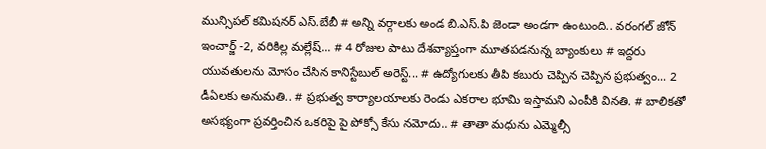మున్సిపల్ కమిషనర్ ఎస్.బేబీ # అన్ని వర్గాలకు అండ బి.ఎస్.పి జెండా అండగా ఉంటుంది.. వరంగల్ జోన్ ఇంచార్జ్ -2, వరికిల్ల మల్లేష్... # 4 రోజుల పాటు దేశవ్యాప్తంగా మూతపడనున్న బ్యాంకులు # ఇద్దరు యువతులను మోసం చేసిన కానిస్టేబుల్ అరెస్ట్... # ఉద్యోగులకు తీపి కబురు చెప్పిన చెప్పిన ప్రభుత్వం... 2 డీఏలకు అనుమతి.. # ప్రభుత్వ కార్యాలయాలకు రెండు ఎకరాల భూమి ఇస్తామని ఎంపీకి వినతి. # బాలికతో అసభ్యంగా ప్రవర్తించిన ఒకరిపై పై పోక్సో కేసు నమోదు.. # తాతా మధును ఎమ్మెల్సీ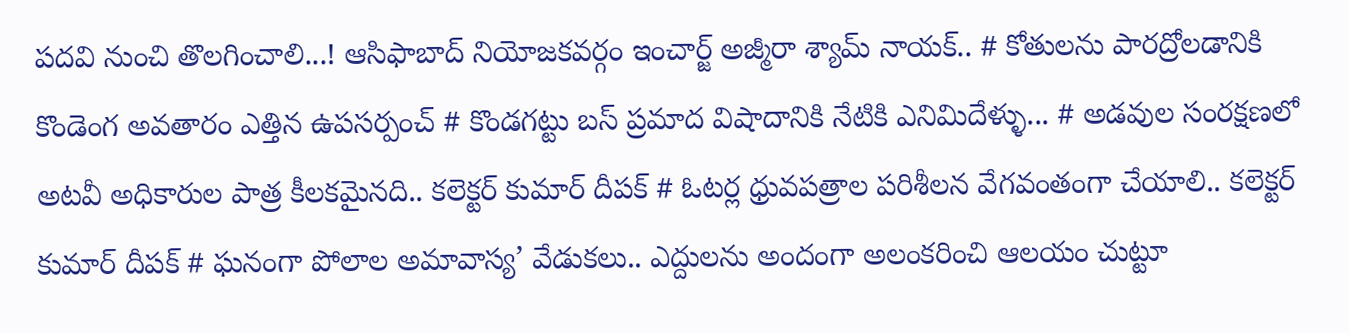పదవి నుంచి తొలగించాలి...! ఆసిఫాబాద్ నియోజకవర్గం ఇంచార్జ్ అజ్మీరా శ్యామ్ నాయక్.. # కోతులను పారద్రోలడానికి కొండెంగ అవతారం ఎత్తిన ఉపసర్పంచ్ # కొండగట్టు బస్ ప్రమాద విషాదానికి నేటికి ఎనిమిదేళ్ళు... # అడవుల సంరక్షణలో అటవీ అధికారుల పాత్ర కీలకమైనది.. కలెక్టర్ కుమార్ దీపక్ # ఓటర్ల ధ్రువపత్రాల పరిశీలన వేగవంతంగా చేయాలి.. కలెక్టర్ కుమార్ దీపక్ # ఘనంగా పోలాల అమావాస్య’ వేడుకలు.. ఎద్దులను అందంగా అలంకరించి ఆలయం చుట్టూ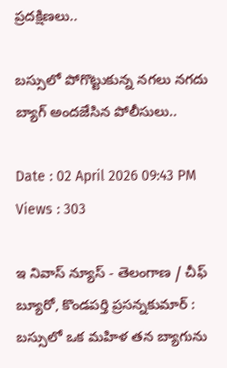ప్రదక్షిణలు..

బస్సులో పోగొట్టుకున్న నగలు నగదు బ్యాగ్ అందజేసిన పోలీసులు..

Date : 02 April 2026 09:43 PM Views : 303

ఇ నివాస్ న్యూస్ - తెలంగాణ / చీఫ్ బ్యూరో, కొండపర్తి ప్రసన్నకుమార్ : బస్సులో ఒక మహిళ తన బ్యాగును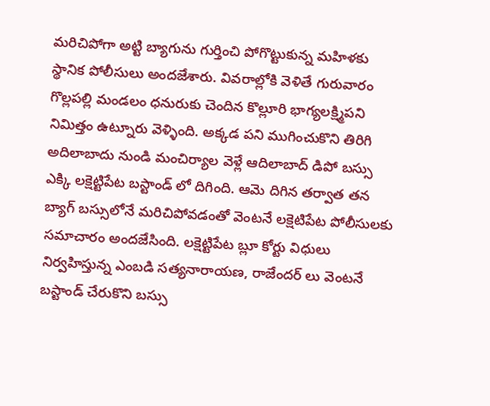మరిచిపోగా అట్టి బ్యాగును గుర్తించి పోగొట్టుకున్న మహిళకు స్థానిక పోలీసులు అందజేశారు. వివరాల్లోకి వెళితే గురువారం గొల్లపల్లి మండలం ధనురుకు చెందిన కొల్లూరి భాగ్యలక్ష్మిపని నిమిత్తం ఉట్నూరు వెళ్ళింది. అక్కడ పని ముగించుకొని తిరిగి అదిలాబాదు నుండి మంచిర్యాల వెళ్లే ఆదిలాబాద్ డిపో బస్సు ఎక్కి లక్షెట్టిపేట బస్టాండ్ లో దిగింది. ఆమె దిగిన తర్వాత తన బ్యాగ్ బస్సులోనే మరిచిపోవడంతో వెంటనే లక్షెటిపేట పోలీసులకు సమాచారం అందజేసింది. లక్షెట్టిపేట బ్లూ కోర్టు విధులు నిర్వహిస్తున్న ఎంబడి సత్యనారాయణ, రాజేందర్ లు వెంటనే బస్టాండ్ చేరుకొని బస్సు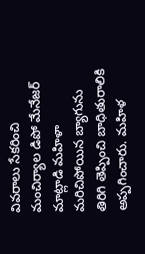వివరాలు సేకరించి మంచిర్యాల డిపో మేనేజర్ మాట్లాడి మహిళా మరిచిపోయిన బ్యాగును తిరిగి తెప్పించి బాధితురాలికి అప్పగించారు. మహిళ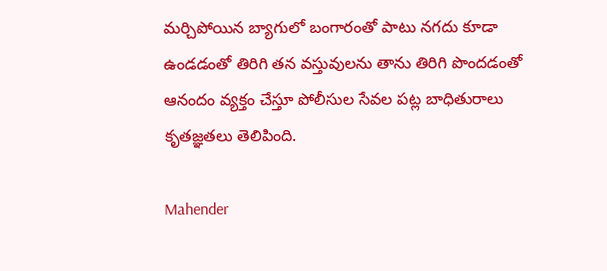మర్చిపోయిన బ్యాగులో బంగారంతో పాటు నగదు కూడా ఉండడంతో తిరిగి తన వస్తువులను తాను తిరిగి పొందడంతో ఆనందం వ్యక్తం చేస్తూ పోలీసుల సేవల పట్ల బాధితురాలు కృతజ్ఞతలు తెలిపింది.

Mahender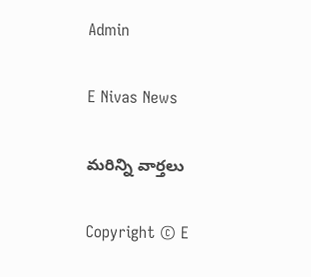Admin

E Nivas News

మరిన్ని వార్తలు

Copyright © E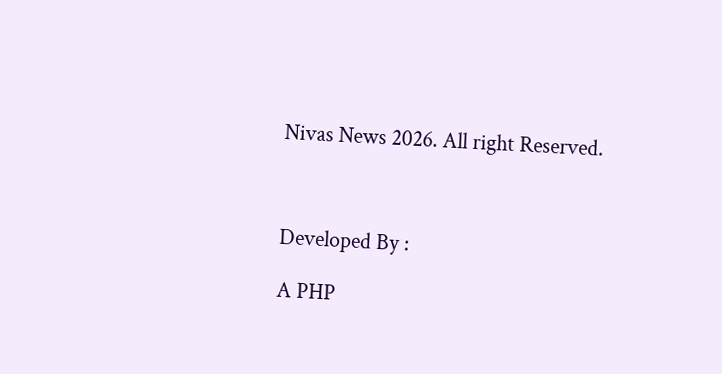Nivas News 2026. All right Reserved.



Developed By :

A PHP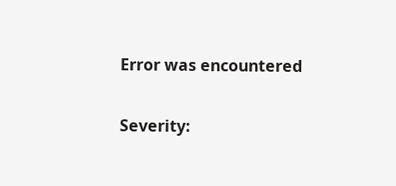Error was encountered

Severity: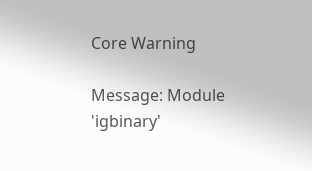Core Warning

Message: Module 'igbinary'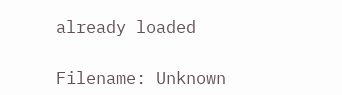already loaded

Filename: Unknown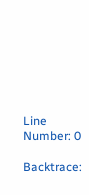Line Number: 0

Backtrace: